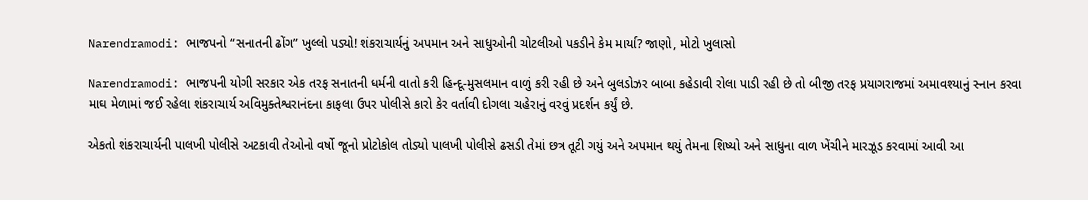Narendramodi: ભાજપનો “સનાતની ઢોંગ” ખુલ્લો પડ્યો! શંકરાચાર્યનું અપમાન અને સાધુઓની ચોટલીઓ પકડીને કેમ માર્યા? જાણો, મોટો ખુલાસો

Narendramodi: ભાજપની યોગી સરકાર એક તરફ સનાતની ધર્મની વાતો કરી હિન્દૂ-મુસલમાન વાળું કરી રહી છે અને બુલડોઝર બાબા કહેડાવી રોલા પાડી રહી છે તો બીજી તરફ પ્રયાગરાજમાં અમાવશ્યાનું સ્નાન કરવા માઘ મેળામાં જઈ રહેલા શંકરાચાર્ય અવિમુક્તેશ્વરાનંદના કાફલા ઉપર પોલીસે કારો કેર વર્તાવી દોગલા ચહેરાનું વરવું પ્રદર્શન કર્યું છે.

એકતો શંકરાચાર્યની પાલખી પોલીસે અટકાવી તેઓનો વર્ષો જૂનો પ્રોટોકોલ તોડ્યો પાલખી પોલીસે ઢસડી તેમાં છત્ર તૂટી ગયું અને અપમાન થયું તેમના શિષ્યો અને સાધુના વાળ ખેંચીને મારઝૂડ કરવામાં આવી આ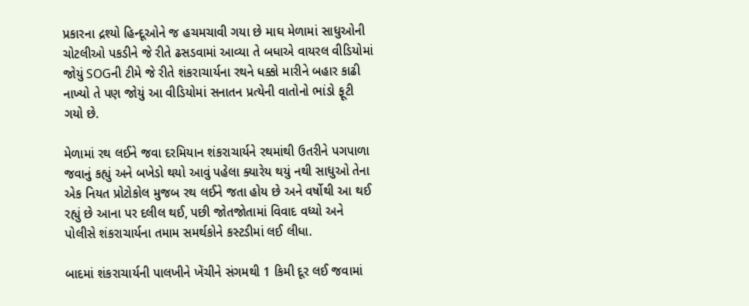પ્રકારના દ્રશ્યો હિન્દૂઓને જ હચમચાવી ગયા છે માઘ મેળામાં સાધુઓની ચોટલીઓ પકડીને જે રીતે ઢસડવામાં આવ્યા તે બધાએ વાયરલ વીડિયોમાં જોયું SOGની ટીમે જે રીતે શંકરાચાર્યના રથને ધક્કો મારીને બહાર કાઢી નાખ્યો તે પણ જોયું આ વીડિયોમાં સનાતન પ્રત્યેની વાતોનો ભાંડો ફૂટી ગયો છે.

મેળામાં રથ લઈને જવા દરમિયાન શંકરાચાર્યને રથમાંથી ઉતરીને પગપાળા જવાનું કહ્યું અને બખેડો થયો આવું પહેલા ક્યારેય થયું નથી સાધુઓ તેના એક નિયત પ્રોટોકોલ મુજબ રથ લઈને જતા હોય છે અને વર્ષોથી આ થઈ રહ્યું છે આના પર દલીલ થઈ, પછી જોતજોતામાં વિવાદ વધ્યો અને પોલીસે શંકરાચાર્યના તમામ સમર્થકોને કસ્ટડીમાં લઈ લીધા.

બાદમાં શંકરાચાર્યની પાલખીને ખેંચીને સંગમથી 1 કિમી દૂર લઈ જવામાં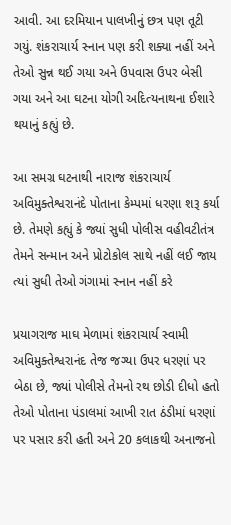આવી. આ દરમિયાન પાલખીનું છત્ર પણ તૂટી ગયું. શંકરાચાર્ય સ્નાન પણ કરી શક્યા નહીં અને તેઓ સુન્ન થઈ ગયા અને ઉપવાસ ઉપર બેસી ગયા અને આ ઘટના યોગી અદિત્યનાથના ઈશારે થયાનું કહ્યું છે.

આ સમગ્ર ઘટનાથી નારાજ શંકરાચાર્ય અવિમુક્તેશ્વરાનંદે પોતાના કેમ્પમાં ધરણા શરૂ કર્યા છે. તેમણે કહ્યું કે જ્યાં સુધી પોલીસ વહીવટીતંત્ર તેમને સન્માન અને પ્રોટોકોલ સાથે નહીં લઈ જાય ત્યાં સુધી તેઓ ગંગામાં સ્નાન નહીં કરે

પ્રયાગરાજ માઘ મેળામાં શંકરાચાર્ય સ્વામી અવિમુક્તેશ્વરાનંદ તેજ જગ્યા ઉપર ધરણાં પર બેઠા છે, જ્યાં પોલીસે તેમનો રથ છોડી દીધો હતો તેઓ પોતાના પંડાલમાં આખી રાત ઠંડીમાં ધરણાં પર પસાર કરી હતી અને 20 કલાકથી અનાજનો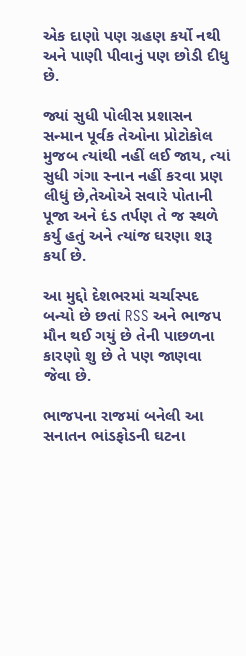એક દાણો પણ ગ્રહણ કર્યો નથી અને પાણી પીવાનું પણ છોડી દીધુ છે.

જ્યાં સુધી પોલીસ પ્રશાસન સન્માન પૂર્વક તેઓના પ્રોટોકોલ મુજબ ત્યાંથી નહીં લઈ જાય, ત્યાં સુધી ગંગા સ્નાન નહીં કરવા પ્રણ લીધું છે,તેઓએ સવારે પોતાની પૂજા અને દંડ તર્પણ તે જ સ્થળે કર્યુ હતું અને ત્યાંજ ઘરણા શરૂ કર્યા છે.

આ મુદ્દો દેશભરમાં ચર્ચાસ્પદ બન્યો છે છતાં RSS અને ભાજપ મૌન થઈ ગયું છે તેની પાછળના કારણો શુ છે તે પણ જાણવા જેવા છે.

ભાજપના રાજમાં બનેલી આ સનાતન ભાંડફોડની ઘટના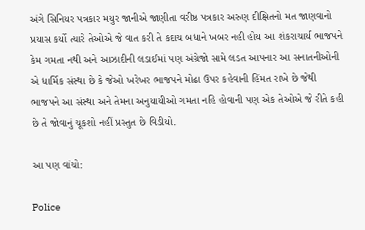અંગે સિનિયર પત્રકાર મયુર જાનીએ જાણીતા વરીષ્ઠ પત્રકાર અરુણ દીક્ષિતનો મત જાણવાનો પ્રયાસ કર્યો ત્યારે તેઓએ જે વાત કરી તે કદાચ બધાને ખબર નહી હોય આ શંકરાચાર્ય ભાજપને કેમ ગમતા નથી અને આઝાદીની લડાઈમાં પણ અંગ્રેજો સામે લડત આપનાર આ સનાતનીઓની એ ધાર્મિક સંસ્થા છે કે જેઓ ખરેખર ભાજપને મોઢા ઉપર કહેવાની હિંમત રાખે છે જેથી ભાજપને આ સંસ્થા અને તેમના અનુયાયીઓ ગમતા નહિ હોવાની પણ એક તેઓએ જે રીતે કહી છે તે જોવાનું ચૂકશો નહીં પ્રસ્તુત છે વિડીયો.

આ પણ વાંચો:

Police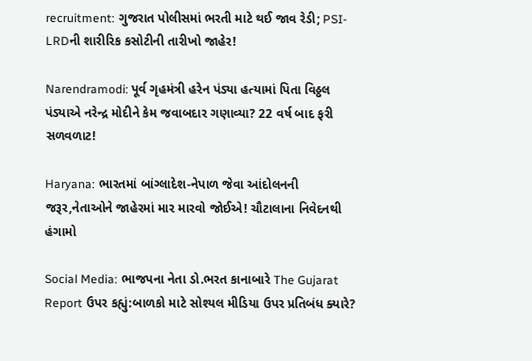recruitment: ગુજરાત પોલીસમાં ભરતી માટે થઈ જાવ રેડી; PSI-LRDની શારીરિક કસોટીની તારીખો જાહેર!

Narendramodi: પૂર્વ ગૃહમંત્રી હરેન પંડ્યા હત્યામાં પિતા વિઠ્ઠલ પંડ્યાએ નરેન્દ્ર મોદીને કેમ જવાબદાર ગણાવ્યા? 22 વર્ષ બાદ ફરી સળવળાટ!

Haryana: ભારતમાં બાંગ્લાદેશ-નેપાળ જેવા આંદોલનની જરૂર,નેતાઓને જાહેરમાં માર મારવો જોઈએ! ચૌટાલાના નિવેદનથી હંગામો

Social Media: ભાજપના નેતા ડો.ભરત કાનાબારે The Gujarat Report ઉપર કહ્યું:બાળકો માટે સોશ્યલ મીડિયા ઉપર પ્રતિબંધ ક્યારે?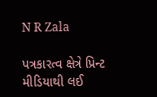N R Zala

પત્રકારત્વ ક્ષેત્રે પ્રિન્ટ મીડિયાથી લઈ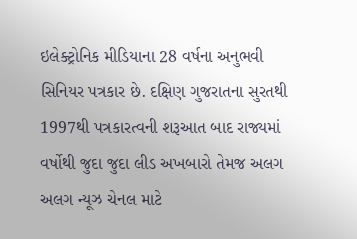ઇલેક્ટ્રોનિક મીડિયાના 28 વર્ષના અનુભવી સિનિયર પત્રકાર છે. દક્ષિણ ગુજરાતના સુરતથી 1997થી પત્રકારત્વની શરૂઆત બાદ રાજ્યમાં વર્ષોથી જુદા જુદા લીડ અખબારો તેમજ અલગ અલગ ન્યૂઝ ચેનલ માટે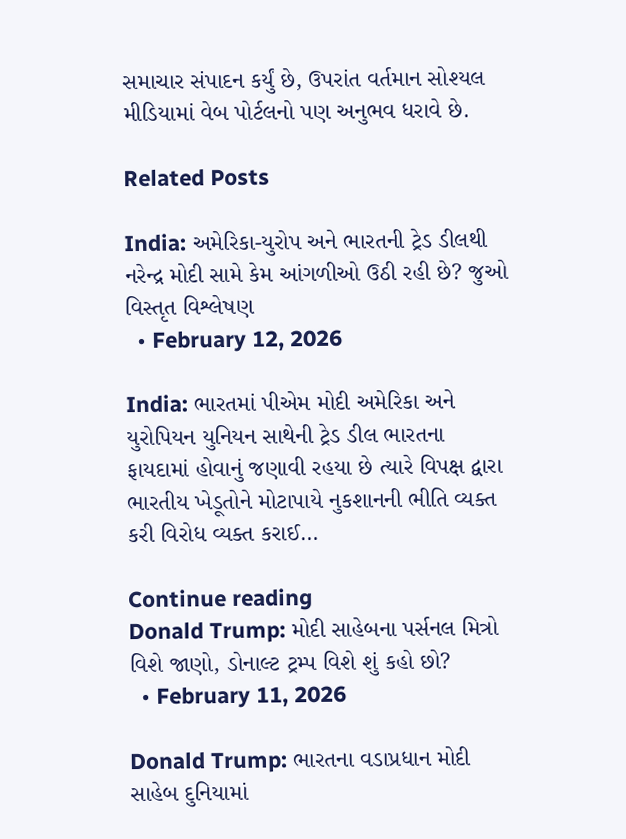સમાચાર સંપાદન કર્યું છે, ઉપરાંત વર્તમાન સોશ્યલ મીડિયામાં વેબ પોર્ટલનો પણ અનુભવ ધરાવે છે.

Related Posts

India: અમેરિકા-યુરોપ અને ભારતની ટ્રેડ ડીલથી નરેન્દ્ર મોદી સામે કેમ આંગળીઓ ઉઠી રહી છે? જુઓ વિસ્તૃત વિશ્લેષણ
  • February 12, 2026

India: ભારતમાં પીએમ મોદી અમેરિકા અને યુરોપિયન યુનિયન સાથેની ટ્રેડ ડીલ ભારતના ફાયદામાં હોવાનું જણાવી રહયા છે ત્યારે વિપક્ષ દ્વારા ભારતીય ખેડૂતોને મોટાપાયે નુકશાનની ભીતિ વ્યક્ત કરી વિરોધ વ્યક્ત કરાઈ…

Continue reading
Donald Trump: મોદી સાહેબના પર્સનલ મિત્રો વિશે જાણો, ડોનાલ્ટ ટ્રમ્પ વિશે શું કહો છો?
  • February 11, 2026

Donald Trump: ભારતના વડાપ્રધાન મોદી સાહેબ દુનિયામાં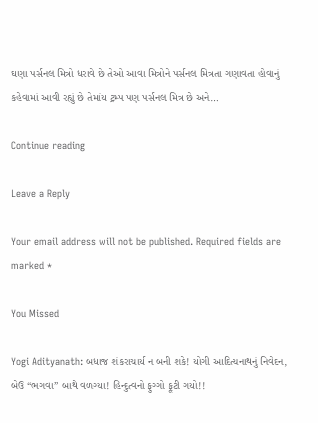ઘણા પર્સનલ મિત્રો ધરાવે છે તેઓ આવા મિત્રોને પર્સનલ મિત્રતા ગણાવતા હોવાનું કહેવામાં આવી રહ્યું છે તેમાંય ટ્રમ્પ પણ પર્સનલ મિત્ર છે અને…

Continue reading

Leave a Reply

Your email address will not be published. Required fields are marked *

You Missed

Yogi Adityanath: બધાજ શંકરાચાર્ય ન બની શકે! યોગી આદિત્યનાથનું નિવેદન, બેઉ “ભગવા” બાથે વળગ્યા! હિન્દુત્વનો ફુગ્ગો ફૂટી ગયો!!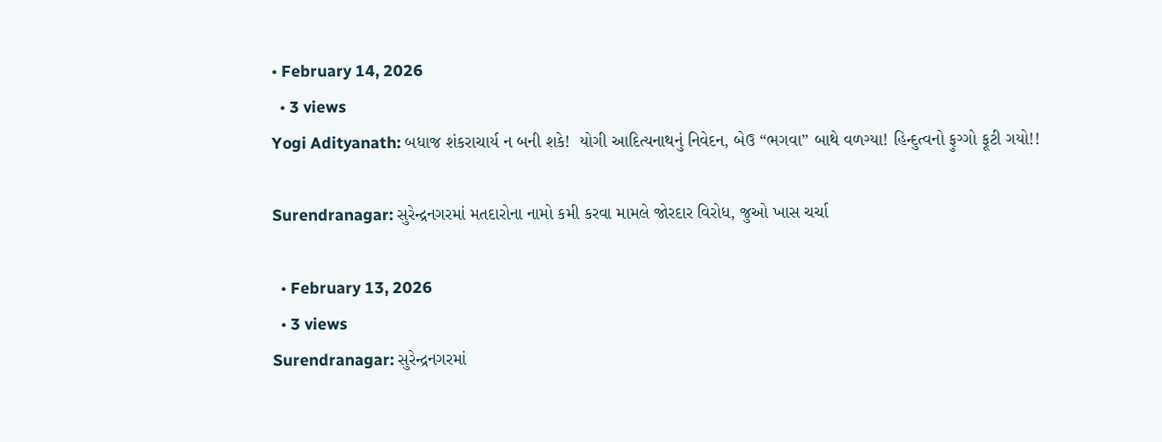• February 14, 2026
  • 3 views
Yogi Adityanath: બધાજ શંકરાચાર્ય ન બની શકે!  યોગી આદિત્યનાથનું નિવેદન, બેઉ “ભગવા” બાથે વળગ્યા! હિન્દુત્વનો ફુગ્ગો ફૂટી ગયો!!

Surendranagar: સુરેન્દ્રનગરમાં મતદારોના નામો કમી કરવા મામલે જોરદાર વિરોધ, જુઓ ખાસ ચર્ચા

  • February 13, 2026
  • 3 views
Surendranagar: સુરેન્દ્રનગરમાં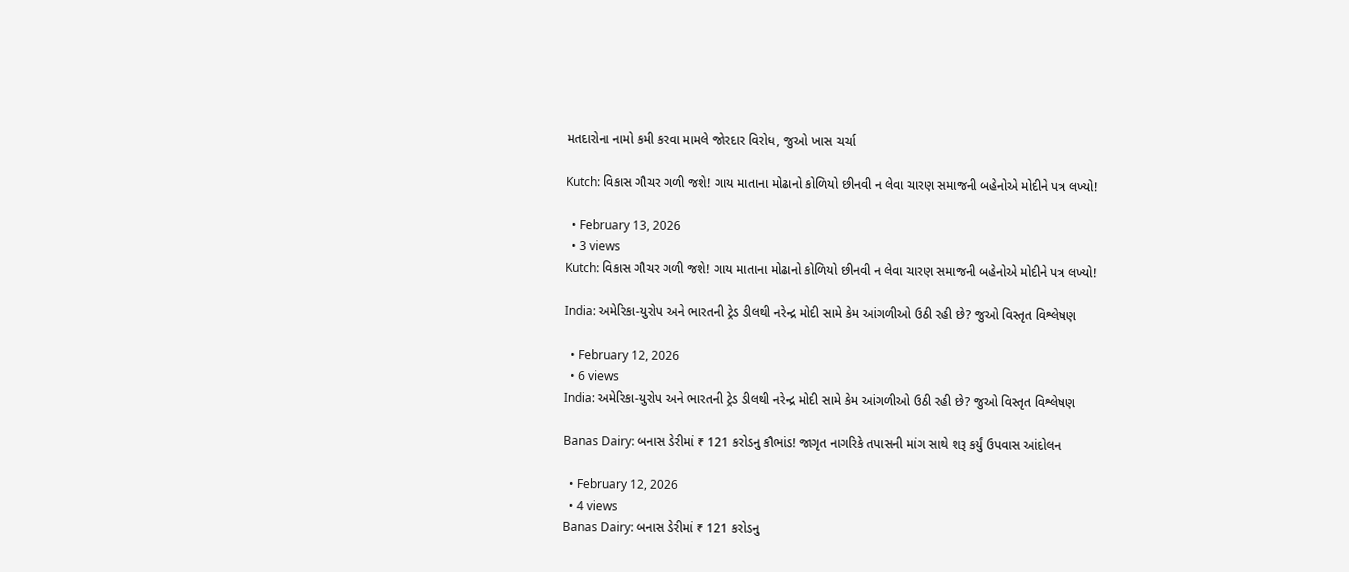મતદારોના નામો કમી કરવા મામલે જોરદાર વિરોધ, જુઓ ખાસ ચર્ચા

Kutch: વિકાસ ગૌચર ગળી જશે! ગાય માતાના મોઢાનો કોળિયો છીનવી ન લેવા ચારણ સમાજની બહેનોએ મોદીને પત્ર લખ્યો!

  • February 13, 2026
  • 3 views
Kutch: વિકાસ ગૌચર ગળી જશે! ગાય માતાના મોઢાનો કોળિયો છીનવી ન લેવા ચારણ સમાજની બહેનોએ મોદીને પત્ર લખ્યો!

India: અમેરિકા-યુરોપ અને ભારતની ટ્રેડ ડીલથી નરેન્દ્ર મોદી સામે કેમ આંગળીઓ ઉઠી રહી છે? જુઓ વિસ્તૃત વિશ્લેષણ

  • February 12, 2026
  • 6 views
India: અમેરિકા-યુરોપ અને ભારતની ટ્રેડ ડીલથી નરેન્દ્ર મોદી સામે કેમ આંગળીઓ ઉઠી રહી છે? જુઓ વિસ્તૃત વિશ્લેષણ

Banas Dairy: બનાસ ડેરીમાં ₹ 121 કરોડનુ કૌભાંડ! જાગૃત નાગરિકે તપાસની માંગ સાથે શરૂ કર્યું ઉપવાસ આંદોલન

  • February 12, 2026
  • 4 views
Banas Dairy: બનાસ ડેરીમાં ₹ 121 કરોડનુ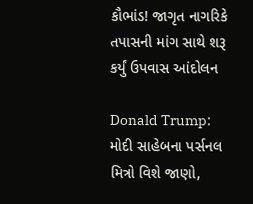કૌભાંડ! જાગૃત નાગરિકે તપાસની માંગ સાથે શરૂ કર્યું ઉપવાસ આંદોલન

Donald Trump: મોદી સાહેબના પર્સનલ મિત્રો વિશે જાણો,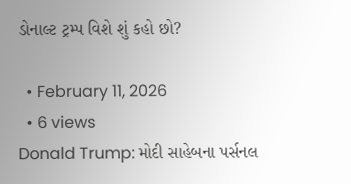ડોનાલ્ટ ટ્રમ્પ વિશે શું કહો છો?

  • February 11, 2026
  • 6 views
Donald Trump: મોદી સાહેબના પર્સનલ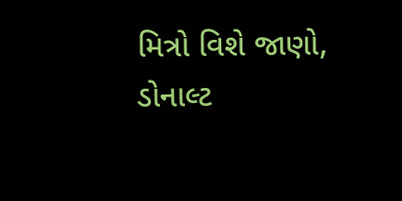મિત્રો વિશે જાણો, ડોનાલ્ટ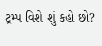ટ્રમ્પ વિશે શું કહો છો?